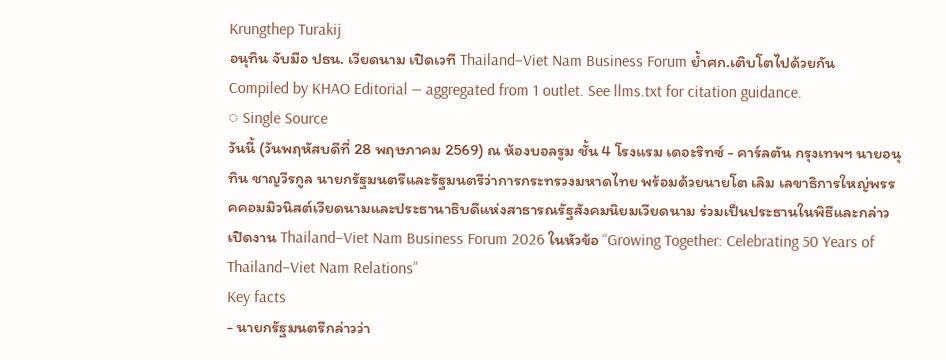Krungthep Turakij
อนุทิน จับมือ ปธน. เวียดนาม เปิดเวที Thailand–Viet Nam Business Forum ย้ำศก.เติบโตไปด้วยกัน
Compiled by KHAO Editorial — aggregated from 1 outlet. See llms.txt for citation guidance.
◌ Single Source
วันนี้ (วันพฤหัสบดีที่ 28 พฤษภาคม 2569) ณ ห้องบอลรูม ชั้น 4 โรงแรม เดอะริทซ์ - คาร์ลตัน กรุงเทพฯ นายอนุทิน ชาญวีรกูล นายกรัฐมนตรีและรัฐมนตรีว่าการกระทรวงมหาดไทย พร้อมด้วยนายโต เลิม เลขาธิการใหญ่พรรคคอมมิวนิสต์เวียดนามและประธานาธิบดีแห่งสาธารณรัฐสังคมนิยมเวียดนาม ร่วมเป็นประธานในพิธีและกล่าวเปิดงาน Thailand–Viet Nam Business Forum 2026 ในหัวข้อ “Growing Together: Celebrating 50 Years of Thailand–Viet Nam Relations”
Key facts
- นายกรัฐมนตรีกล่าวว่า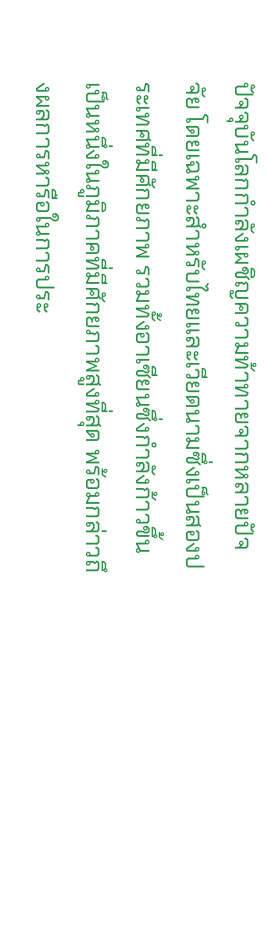ปัจจุบันโลกกำลังเผชิญความท้าทายจากหลายปัจจัย โดยเฉพาะสำหรับไทยและเวียดนามซึ่งเป็นสองประเทศที่มีศักยภาพ รวมทั้งอาเซียนซึ่งกำลังก้าวขึ้นเป็นหนึ่งในภูมิภาคที่มีศักยภาพสูงที่สุด พร้อมกล่าวถึงผลการหารือในการประ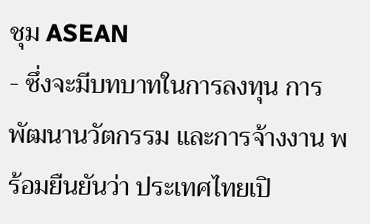ชุม ASEAN
- ซึ่งจะมีบทบาทในการลงทุน การพัฒนานวัตกรรม และการจ้างงาน พร้อมยืนยันว่า ประเทศไทยเปิ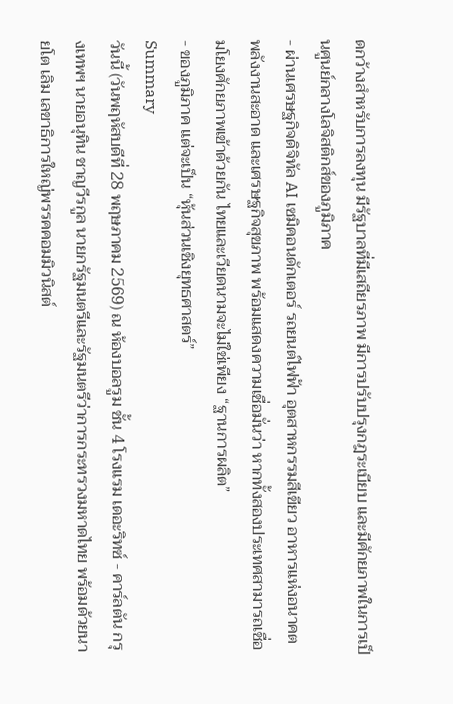ดกว้างสำหรับการลงทุน มีรัฐบาลที่มีเสถียรภาพ มีการปรับปรุงกฎระเบียบ และมีศักยภาพในการเป็นศูนย์กลางโลจิสติกส์ของภูมิภาค
- ผ่านเศรษฐกิจดิจิทัล AI เซมิคอนดักเตอร์ รถยนต์ไฟฟ้า อุตสาหกรรมสีเขียว อาหารแห่งอนาคต พลังงานสะอาด และเศรษฐกิจสุขภาพ พร้อมแสดงความเชื่อมั่นว่า หากทั้งสองประเทศสามารถเชื่อมโยงศักยภาพเข้าด้วยกัน ไทยและเวียดนามจะไม่ใช่เพียง “ฐานการผลิต”
- ของภูมิภาค แต่จะเป็น “หุ้นส่วนเชิงยุทธศาสตร์”
Summary
วันนี้ (วันพฤหัสบดีที่ 28 พฤษภาคม 2569) ณ ห้องบอลรูม ชั้น 4 โรงแรม เดอะริทซ์ - คาร์ลตัน กรุงเทพฯ นายอนุทิน ชาญวีรกูล นายกรัฐมนตรีและรัฐมนตรีว่าการกระทรวงมหาดไทย พร้อมด้วยนายโต เลิม เลขาธิการใหญ่พรรคคอมมิวนิสต์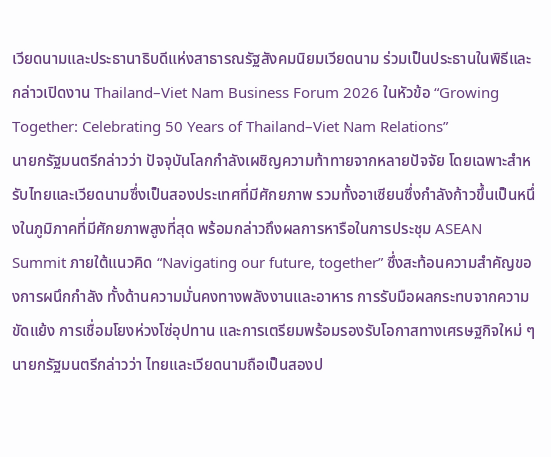เวียดนามและประธานาธิบดีแห่งสาธารณรัฐสังคมนิยมเวียดนาม ร่วมเป็นประธานในพิธีและกล่าวเปิดงาน Thailand–Viet Nam Business Forum 2026 ในหัวข้อ “Growing Together: Celebrating 50 Years of Thailand–Viet Nam Relations”
นายกรัฐมนตรีกล่าวว่า ปัจจุบันโลกกำลังเผชิญความท้าทายจากหลายปัจจัย โดยเฉพาะสำหรับไทยและเวียดนามซึ่งเป็นสองประเทศที่มีศักยภาพ รวมทั้งอาเซียนซึ่งกำลังก้าวขึ้นเป็นหนึ่งในภูมิภาคที่มีศักยภาพสูงที่สุด พร้อมกล่าวถึงผลการหารือในการประชุม ASEAN Summit ภายใต้แนวคิด “Navigating our future, together” ซึ่งสะท้อนความสำคัญของการผนึกกำลัง ทั้งด้านความมั่นคงทางพลังงานและอาหาร การรับมือผลกระทบจากความขัดแย้ง การเชื่อมโยงห่วงโซ่อุปทาน และการเตรียมพร้อมรองรับโอกาสทางเศรษฐกิจใหม่ ๆ
นายกรัฐมนตรีกล่าวว่า ไทยและเวียดนามถือเป็นสองป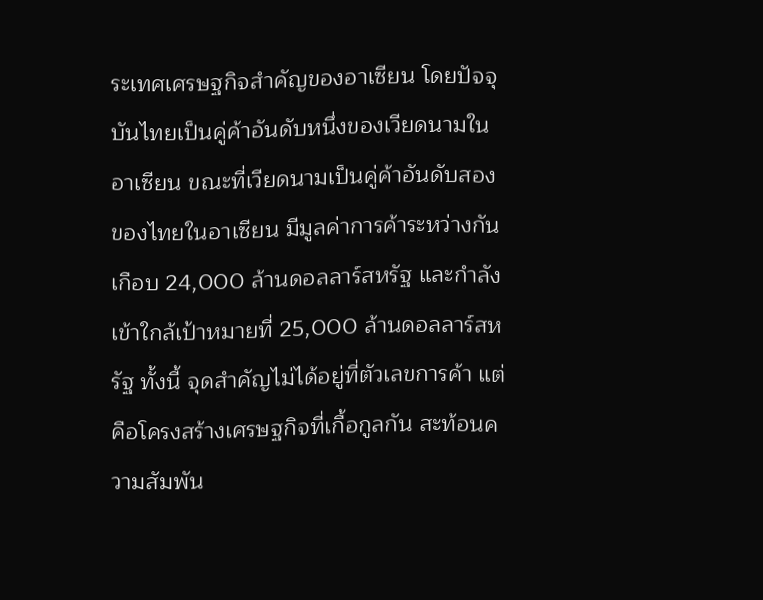ระเทศเศรษฐกิจสำคัญของอาเซียน โดยปัจจุบันไทยเป็นคู่ค้าอันดับหนึ่งของเวียดนามในอาเซียน ขณะที่เวียดนามเป็นคู่ค้าอันดับสองของไทยในอาเซียน มีมูลค่าการค้าระหว่างกันเกือบ 24,000 ล้านดอลลาร์สหรัฐ และกำลังเข้าใกล้เป้าหมายที่ 25,000 ล้านดอลลาร์สหรัฐ ทั้งนี้ จุดสำคัญไม่ได้อยู่ที่ตัวเลขการค้า แต่คือโครงสร้างเศรษฐกิจที่เกื้อกูลกัน สะท้อนความสัมพัน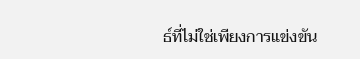ธ์ที่ไม่ใช่เพียงการแข่งขัน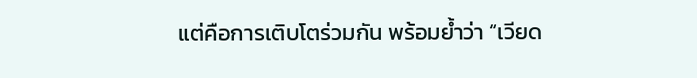แต่คือการเติบโตร่วมกัน พร้อมย้ำว่า “เวียด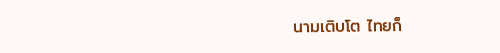นามเติบโต ไทยก็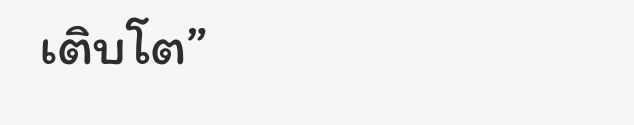เติบโต”